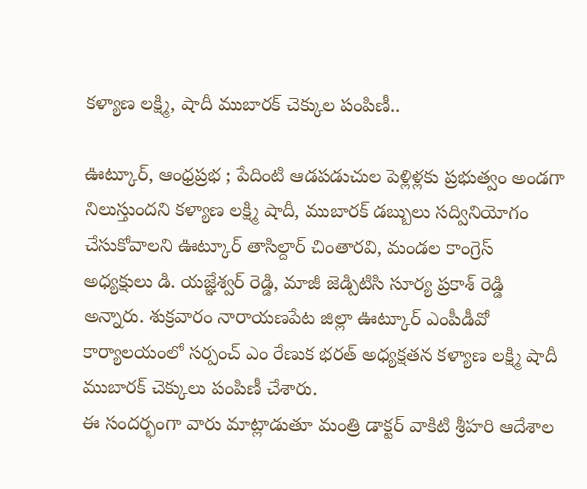కళ్యాణ లక్ష్మి, షాదీ ముబారక్ చెక్కుల పంపిణీ..

ఊట్కూర్, ఆంధ్రప్రభ ; పేదింటి ఆడపడుచుల పెళ్లిళ్లకు ప్రభుత్వం అండగా నిలుస్తుందని కళ్యాణ లక్ష్మి షాదీ, ముబారక్ డబ్బులు సద్వినియోగం చేసుకోవాలని ఊట్కూర్ తాసిల్దార్ చింతారవి, మండల కాంగ్రెస్ అధ్యక్షులు డి. యజ్ఞేశ్వర్ రెడ్డి, మాజీ జెడ్పిటిసి సూర్య ప్రకాశ్ రెడ్డి అన్నారు. శుక్రవారం నారాయణపేట జిల్లా ఊట్కూర్ ఎంపీడీవో కార్యాలయంలో సర్పంచ్ ఎం రేణుక భరత్ అధ్యక్షతన కళ్యాణ లక్ష్మి షాదీ ముబారక్ చెక్కులు పంపిణీ చేశారు.
ఈ సందర్భంగా వారు మాట్లాడుతూ మంత్రి డాక్టర్ వాకిటి శ్రీహరి ఆదేశాల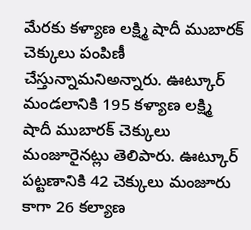మేరకు కళ్యాణ లక్ష్మి షాదీ ముబారక్ చెక్కులు పంపిణీ చేస్తున్నామనిఅన్నారు. ఊట్కూర్ మండలానికి 195 కళ్యాణ లక్ష్మి షాదీ ముబారక్ చెక్కులు మంజూరైనట్లు తెలిపారు. ఊట్కూర్ పట్టణానికి 42 చెక్కులు మంజూరు కాగా 26 కల్యాణ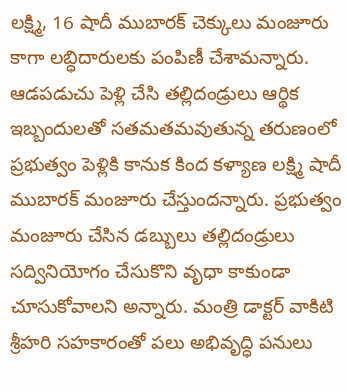లక్ష్మి, 16 షాదీ ముబారక్ చెక్కులు మంజూరు కాగా లబ్ధిదారులకు పంపిణీ చేశామన్నారు.
ఆడపడుచు పెళ్లి చేసి తల్లిదండ్రులు ఆర్థిక ఇబ్బందులతో సతమతమవుతున్న తరుణంలో ప్రభుత్వం పెళ్లికి కానుక కింద కళ్యాణ లక్ష్మి షాదీ ముబారక్ మంజూరు చేస్తుందన్నారు. ప్రభుత్వం మంజూరు చేసిన డబ్బులు తల్లిదండ్రులు సద్వినియోగం చేసుకొని వృధా కాకుండా చూసుకోవాలని అన్నారు. మంత్రి డాక్టర్ వాకిటి శ్రీహరి సహకారంతో పలు అభివృద్ధి పనులు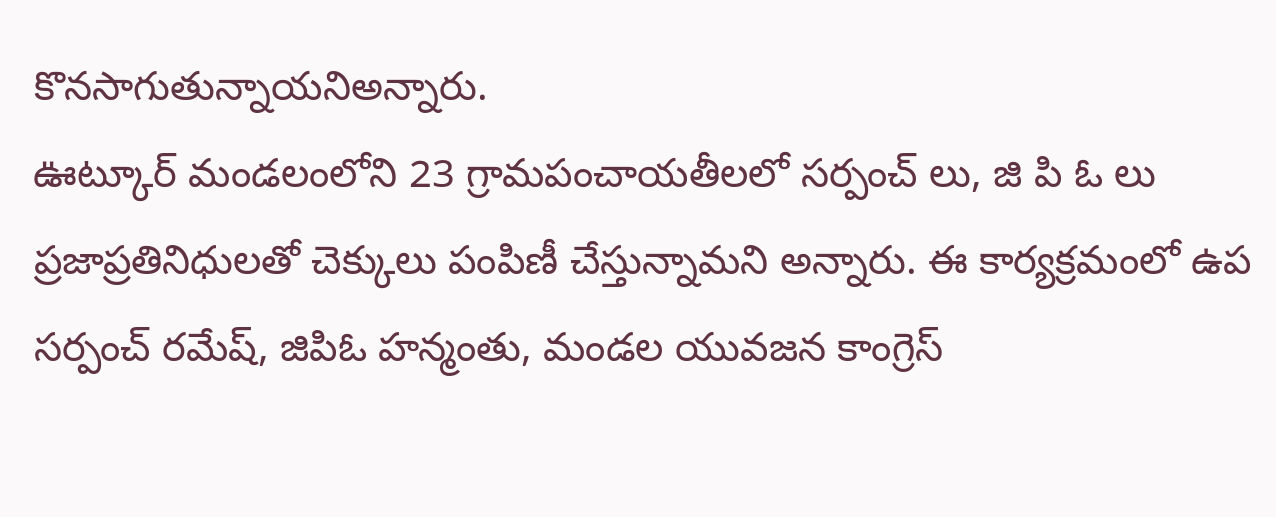కొనసాగుతున్నాయనిఅన్నారు.
ఊట్కూర్ మండలంలోని 23 గ్రామపంచాయతీలలో సర్పంచ్ లు, జి పి ఓ లు ప్రజాప్రతినిధులతో చెక్కులు పంపిణీ చేస్తున్నామని అన్నారు. ఈ కార్యక్రమంలో ఉప సర్పంచ్ రమేష్, జిపిఓ హన్మంతు, మండల యువజన కాంగ్రెస్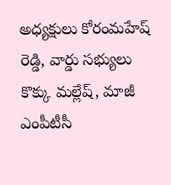అధ్యక్షులు కోరంమహేష్ రెడ్డి, వార్డు సభ్యులు కొక్కు మల్లేష్, మాజీ ఎంపీటీసీ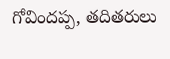గోవిందప్ప, తదితరులు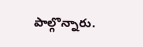పాల్గొన్నారు.